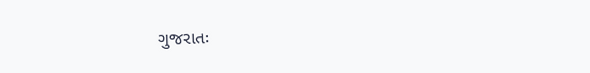ગુજરાતઃ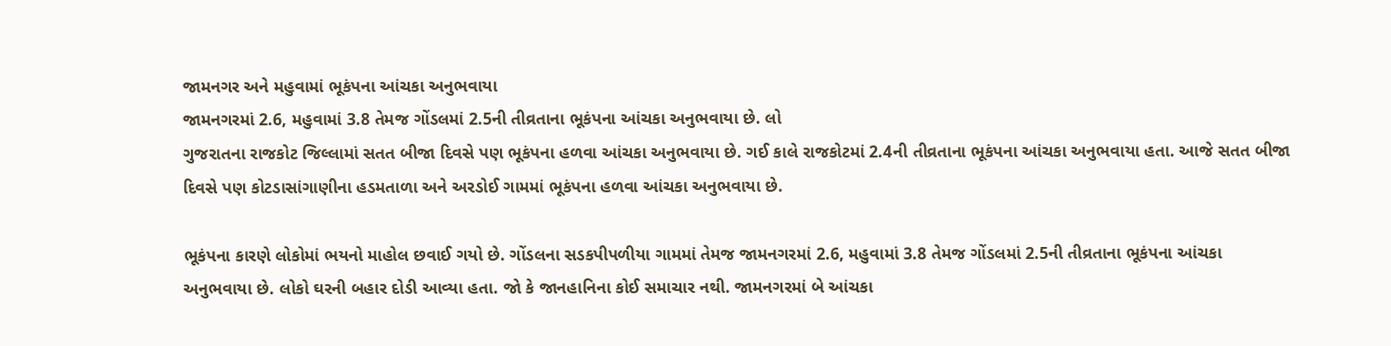જામનગર અને મહુવામાં ભૂકંપના આંચકા અનુભવાયા
જામનગરમાં 2.6, મહુવામાં 3.8 તેમજ ગોંડલમાં 2.5ની તીવ્રતાના ભૂકંપના આંચકા અનુભવાયા છે. લો
ગુજરાતના રાજકોટ જિલ્લામાં સતત બીજા દિવસે પણ ભૂકંપના હળવા આંચકા અનુભવાયા છે. ગઈ કાલે રાજકોટમાં 2.4ની તીવ્રતાના ભૂકંપના આંચકા અનુભવાયા હતા. આજે સતત બીજા દિવસે પણ કોટડાસાંગાણીના હડમતાળા અને અરડોઈ ગામમાં ભૂકંપના હળવા આંચકા અનુભવાયા છે.

ભૂકંપના કારણે લોકોમાં ભયનો માહોલ છવાઈ ગયો છે. ગોંડલના સડકપીપળીયા ગામમાં તેમજ જામનગરમાં 2.6, મહુવામાં 3.8 તેમજ ગોંડલમાં 2.5ની તીવ્રતાના ભૂકંપના આંચકા અનુભવાયા છે. લોકો ઘરની બહાર દોડી આવ્યા હતા. જો કે જાનહાનિના કોઈ સમાચાર નથી. જામનગરમાં બે આંચકા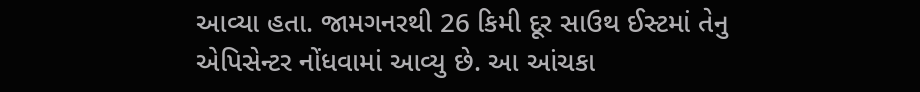આવ્યા હતા. જામગનરથી 26 કિમી દૂર સાઉથ ઈસ્ટમાં તેનુ એપિસેન્ટર નોંધવામાં આવ્યુ છે. આ આંચકા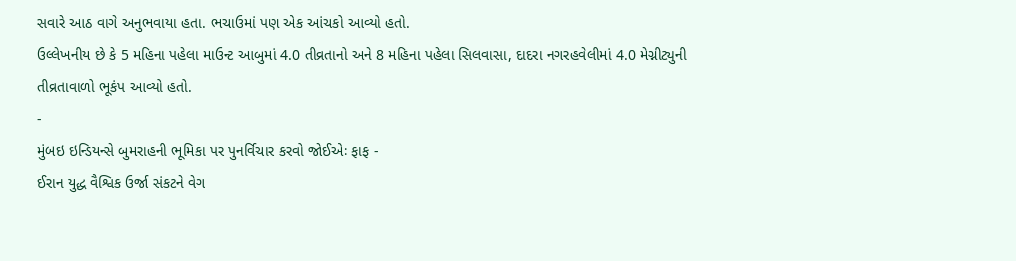સવારે આઠ વાગે અનુભવાયા હતા. ભચાઉમાં પણ એક આંચકો આવ્યો હતો.
ઉલ્લેખનીય છે કે 5 મહિના પહેલા માઉન્ટ આબુમાં 4.0 તીવ્રતાનો અને 8 મહિના પહેલા સિલવાસા, દાદરા નગરહવેલીમાં 4.0 મેગ્નીટ્યુની તીવ્રતાવાળો ભૂકંપ આવ્યો હતો.
-
મુંબઇ ઇન્ડિયન્સે બુમરાહની ભૂમિકા પર પુનર્વિચાર કરવો જોઈએઃ ફાફ -
ઈરાન યુદ્ધ વૈશ્વિક ઉર્જા સંકટને વેગ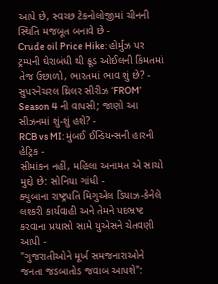આપે છે, સ્વચ્છ ટેકનોલોજીમાં ચીનની સ્થિતિ મજબૂત બનાવે છે -
Crude oil Price Hike: હોર્મુઝ પર ટ્રમ્પની ઘેરાબંધી થી ક્રૂડ ઓઈલની કિંમતમાં તેજ ઉછાળો, ભારતમાં ભાવ શું છે? -
સુપરનેચરલ થ્રિલર સીરીઝ ‘FROM’ Season 4 ની વાપસી; જાણો આ સીઝનમાં શું-શું હશે? -
RCB vs MI: મુંબઈ ઈન્ડિયન્સની હારની હેટ્રિક -
સીમાંકન નહીં, મહિલા અનામત એ સાચો મુદ્દો છે: સોનિયા ગાંધી -
ક્યુબાના રાષ્ટ્રપતિ મિગુએલ ડિયાઝ-કેનેલે લશ્કરી કાર્યવાહી અને તેમને પદભ્રષ્ટ કરવાના પ્રયાસો સામે યુએસને ચેતવણી આપી -
"ગુજરાતીઓને મૂર્ખ સમજનારાઓને જનતા જડબાતોડ જવાબ આપશે":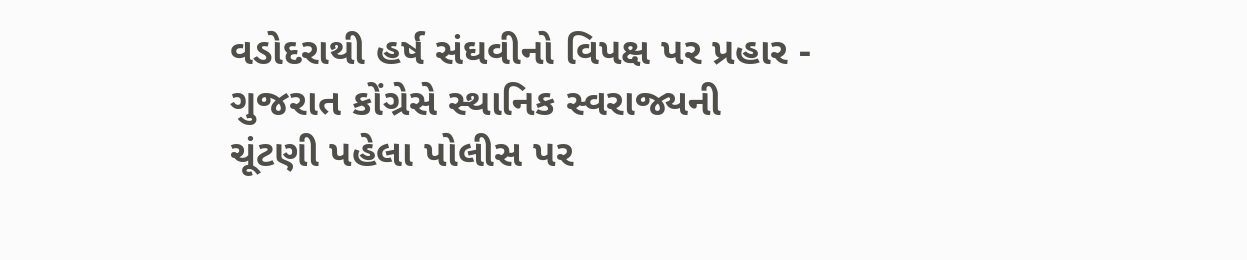વડોદરાથી હર્ષ સંઘવીનો વિપક્ષ પર પ્રહાર -
ગુજરાત કોંગ્રેસે સ્થાનિક સ્વરાજ્યની ચૂંટણી પહેલા પોલીસ પર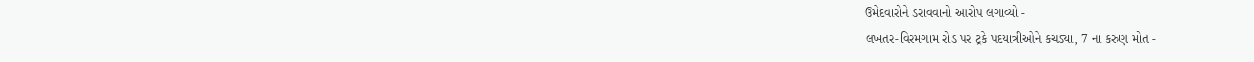ઉમેદવારોને ડરાવવાનો આરોપ લગાવ્યો -
લખતર-વિરમગામ રોડ પર ટ્રકે પદયાત્રીઓને કચડ્યા, 7 ના કરુણ મોત -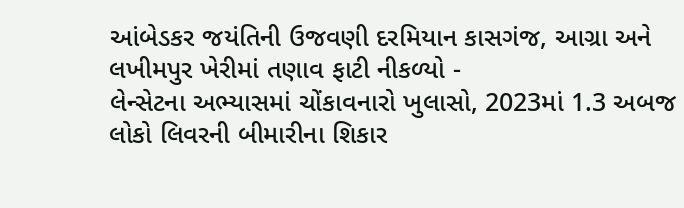આંબેડકર જયંતિની ઉજવણી દરમિયાન કાસગંજ, આગ્રા અને લખીમપુર ખેરીમાં તણાવ ફાટી નીકળ્યો -
લેન્સેટના અભ્યાસમાં ચોંકાવનારો ખુલાસો, 2023માં 1.3 અબજ લોકો લિવરની બીમારીના શિકાર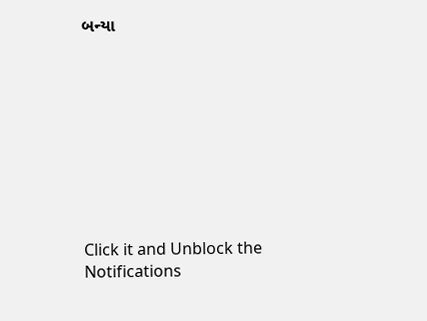બન્યા









Click it and Unblock the Notifications